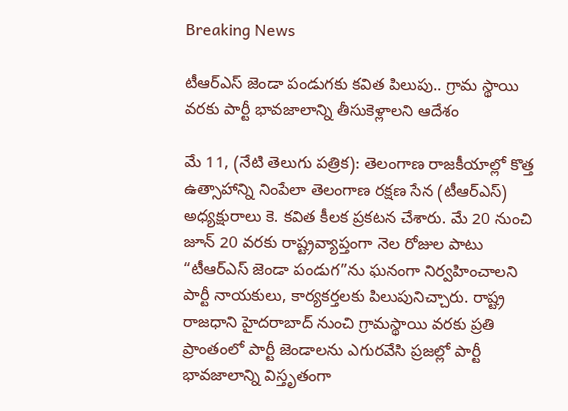Breaking News

టీఆర్ఎస్ జెండా పండుగకు కవిత పిలుపు.. గ్రామ స్థాయి వరకు పార్టీ భావజాలాన్ని తీసుకెళ్లాలని ఆదేశం

మే 11, (నేటి తెలుగు పత్రిక): తెలంగాణ రాజకీయాల్లో కొత్త ఉత్సాహాన్ని నింపేలా తెలంగాణ రక్షణ సేన (టీఆర్ఎస్) అధ్యక్షురాలు కె. కవిత కీలక ప్రకటన చేశారు. మే 20 నుంచి జూన్ 20 వరకు రాష్ట్రవ్యాప్తంగా నెల రోజుల పాటు “టీఆర్ఎస్ జెండా పండుగ”ను ఘనంగా నిర్వహించాలని పార్టీ నాయకులు, కార్యకర్తలకు పిలుపునిచ్చారు. రాష్ట్ర రాజధాని హైదరాబాద్ నుంచి గ్రామస్థాయి వరకు ప్రతి ప్రాంతంలో పార్టీ జెండాలను ఎగురవేసి ప్రజల్లో పార్టీ భావజాలాన్ని విస్తృతంగా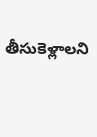తీసుకెళ్లాలని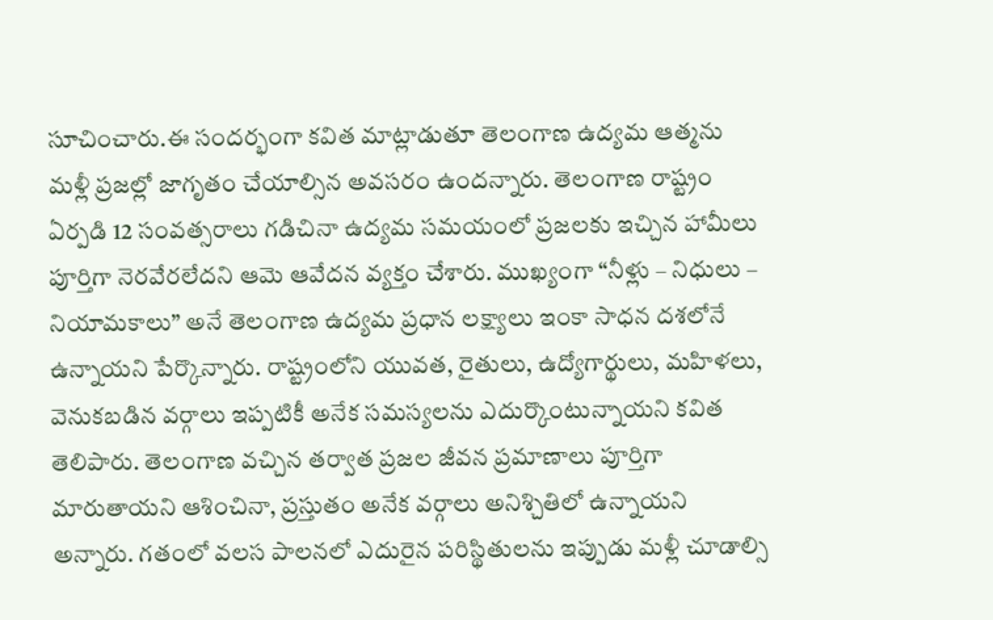సూచించారు.ఈ సందర్భంగా కవిత మాట్లాడుతూ తెలంగాణ ఉద్యమ ఆత్మను మళ్లీ ప్రజల్లో జాగృతం చేయాల్సిన అవసరం ఉందన్నారు. తెలంగాణ రాష్ట్రం ఏర్పడి 12 సంవత్సరాలు గడిచినా ఉద్యమ సమయంలో ప్రజలకు ఇచ్చిన హామీలు పూర్తిగా నెరవేరలేదని ఆమె ఆవేదన వ్యక్తం చేశారు. ముఖ్యంగా “నీళ్లు – నిధులు – నియామకాలు” అనే తెలంగాణ ఉద్యమ ప్రధాన లక్ష్యాలు ఇంకా సాధన దశలోనే ఉన్నాయని పేర్కొన్నారు. రాష్ట్రంలోని యువత, రైతులు, ఉద్యోగార్థులు, మహిళలు, వెనుకబడిన వర్గాలు ఇప్పటికీ అనేక సమస్యలను ఎదుర్కొంటున్నాయని కవిత తెలిపారు. తెలంగాణ వచ్చిన తర్వాత ప్రజల జీవన ప్రమాణాలు పూర్తిగా మారుతాయని ఆశించినా, ప్రస్తుతం అనేక వర్గాలు అనిశ్చితిలో ఉన్నాయని అన్నారు. గతంలో వలస పాలనలో ఎదురైన పరిస్థితులను ఇప్పుడు మళ్లీ చూడాల్సి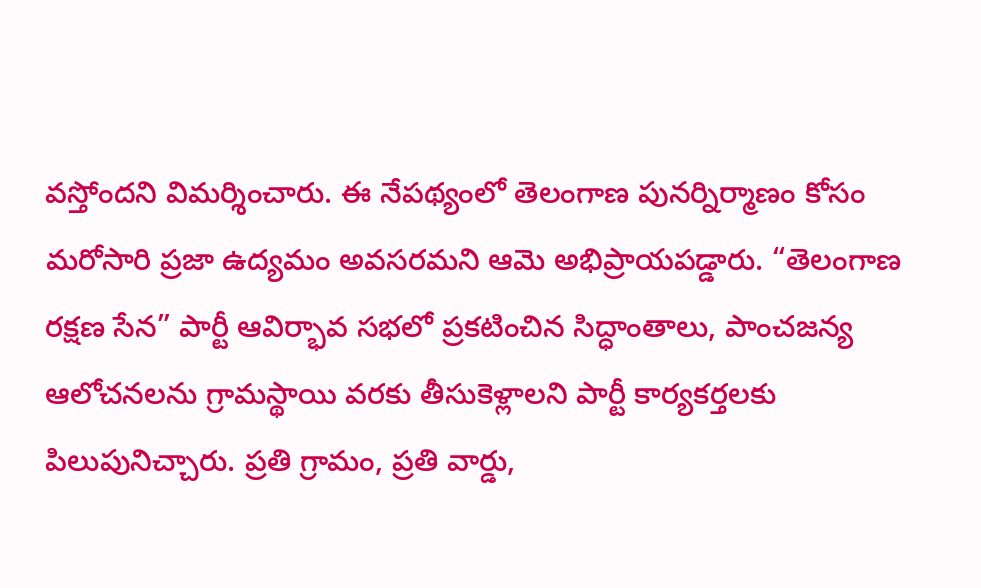వస్తోందని విమర్శించారు. ఈ నేపథ్యంలో తెలంగాణ పునర్నిర్మాణం కోసం మరోసారి ప్రజా ఉద్యమం అవసరమని ఆమె అభిప్రాయపడ్డారు. “తెలంగాణ రక్షణ సేన” పార్టీ ఆవిర్భావ సభలో ప్రకటించిన సిద్ధాంతాలు, పాంచజన్య ఆలోచనలను గ్రామస్థాయి వరకు తీసుకెళ్లాలని పార్టీ కార్యకర్తలకు పిలుపునిచ్చారు. ప్రతి గ్రామం, ప్రతి వార్డు,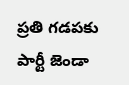ప్రతి గడపకు పార్టీ జెండా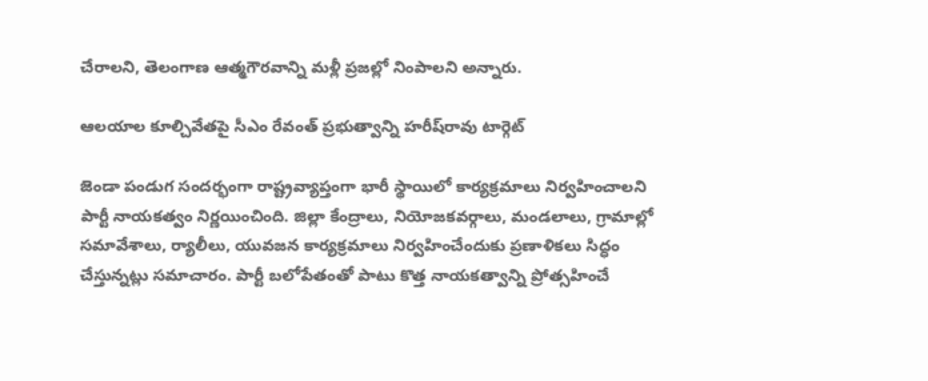చేరాలని, తెలంగాణ ఆత్మగౌరవాన్ని మళ్లీ ప్రజల్లో నింపాలని అన్నారు.

ఆలయాల కూల్చివేతపై సీఎం రేవంత్ ప్రభుత్వాన్ని హరీష్‌రావు టార్గెట్

జెండా పండుగ సందర్భంగా రాష్ట్రవ్యాప్తంగా భారీ స్థాయిలో కార్యక్రమాలు నిర్వహించాలని పార్టీ నాయకత్వం నిర్ణయించింది. జిల్లా కేంద్రాలు, నియోజకవర్గాలు, మండలాలు, గ్రామాల్లో సమావేశాలు, ర్యాలీలు, యువజన కార్యక్రమాలు నిర్వహించేందుకు ప్రణాళికలు సిద్ధం చేస్తున్నట్లు సమాచారం. పార్టీ బలోపేతంతో పాటు కొత్త నాయకత్వాన్ని ప్రోత్సహించే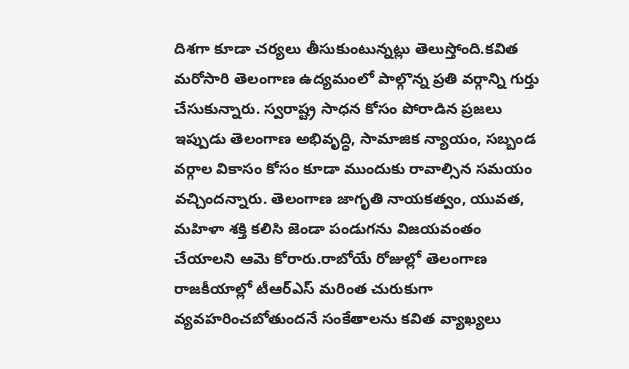దిశగా కూడా చర్యలు తీసుకుంటున్నట్లు తెలుస్తోంది.కవిత మరోసారి తెలంగాణ ఉద్యమంలో పాల్గొన్న ప్రతి వర్గాన్ని గుర్తు చేసుకున్నారు. స్వరాష్ట్ర సాధన కోసం పోరాడిన ప్రజలు ఇప్పుడు తెలంగాణ అభివృద్ధి, సామాజిక న్యాయం, సబ్బండ వర్గాల వికాసం కోసం కూడా ముందుకు రావాల్సిన సమయం వచ్చిందన్నారు. తెలంగాణ జాగృతి నాయకత్వం, యువత, మహిళా శక్తి కలిసి జెండా పండుగను విజయవంతం చేయాలని ఆమె కోరారు.రాబోయే రోజుల్లో తెలంగాణ రాజకీయాల్లో టీఆర్ఎస్ మరింత చురుకుగా వ్యవహరించబోతుందనే సంకేతాలను కవిత వ్యాఖ్యలు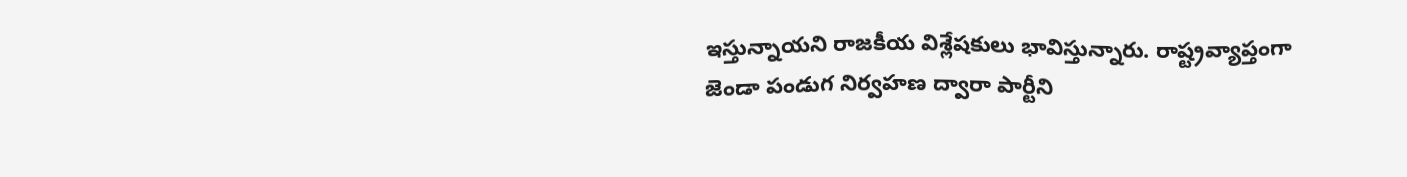ఇస్తున్నాయని రాజకీయ విశ్లేషకులు భావిస్తున్నారు. రాష్ట్రవ్యాప్తంగా జెండా పండుగ నిర్వహణ ద్వారా పార్టీని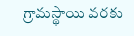గ్రామస్థాయి వరకు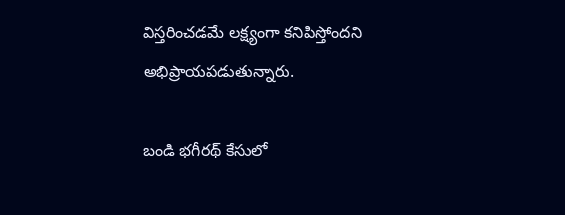విస్తరించడమే లక్ష్యంగా కనిపిస్తోందని అభిప్రాయపడుతున్నారు.

బండి భగీరథ్ కేసులో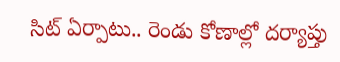సిట్ ఏర్పాటు.. రెండు కోణాల్లో దర్యాప్తు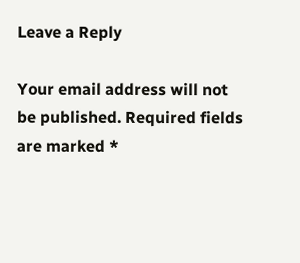Leave a Reply

Your email address will not be published. Required fields are marked *